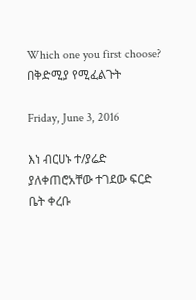Which one you first choose? በቅድሚያ የሚፈልጉት

Friday, June 3, 2016

እነ ብርሀኑ ተ/ያሬድ ያለቀጠሮአቸው ተገደው ፍርድ ቤት ቀረቡ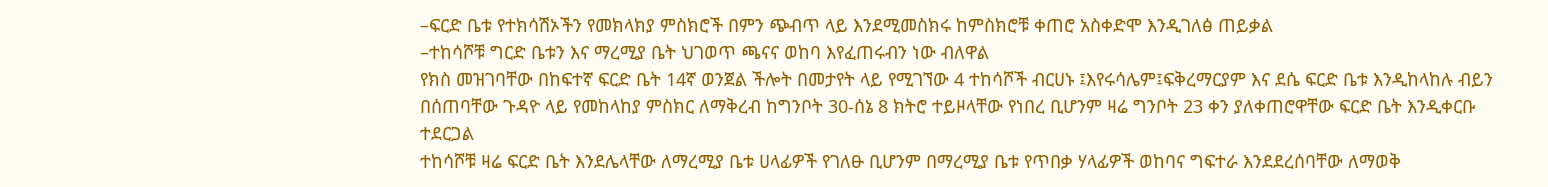–ፍርድ ቤቱ የተክሳሽኦችን የመክላክያ ምስክሮች በምን ጭብጥ ላይ እንደሚመስክሩ ከምስክሮቹ ቀጠሮ አስቀድሞ እንዲገለፅ ጠይቃል
–ተከሳሾቹ ግርድ ቤቱን እና ማረሚያ ቤት ህገወጥ ጫናና ወከባ እየፈጠሩብን ነው ብለዋል
የክስ መዝገባቸው በከፍተኛ ፍርድ ቤት 14ኛ ወንጀል ችሎት በመታየት ላይ የሚገኘው 4 ተከሳሾች ብርሀኑ ፤እየሩሳሌም፤ፍቅረማርያም እና ደሴ ፍርድ ቤቱ እንዲከላከሉ ብይን በሰጠባቸው ጉዳዮ ላይ የመከላከያ ምስክር ለማቅረብ ከግንቦት 30-ሰኔ 8 ክትሮ ተይዞላቸው የነበረ ቢሆንም ዛሬ ግንቦት 23 ቀን ያለቀጠሮዋቸው ፍርድ ቤት እንዲቀርቡ ተደርጋል
ተከሳሾቹ ዛሬ ፍርድ ቤት እንደሌላቸው ለማረሚያ ቤቱ ሀላፊዎች የገለፁ ቢሆንም በማረሚያ ቤቱ የጥበቃ ሃላፊዎች ወከባና ግፍተራ እንደደረሰባቸው ለማወቅ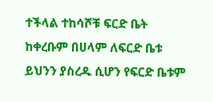ተችላል ተከሳሾቹ ፍርድ ቤት ከቀረቡም በሀላም ለፍርድ ቤቱ ይህንን ያስረዱ ሲሆን የፍርድ ቤቱም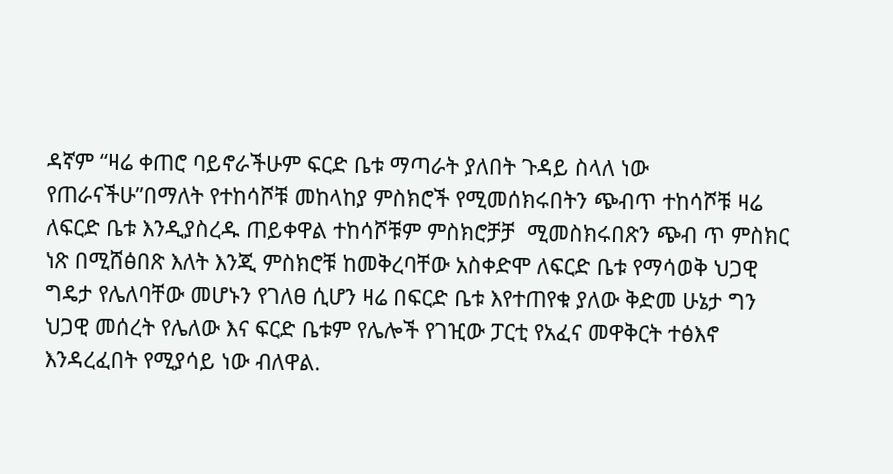ዳኛም “ዛሬ ቀጠሮ ባይኖራችሁም ፍርድ ቤቱ ማጣራት ያለበት ጉዳይ ስላለ ነው የጠራናችሁ”በማለት የተከሳሾቹ መከላከያ ምስክሮች የሚመሰክሩበትን ጭብጥ ተከሳሾቹ ዛሬ ለፍርድ ቤቱ እንዲያስረዱ ጠይቀዋል ተከሳሾቹም ምስክሮቻቻ  ሚመስክሩበጽን ጭብ ጥ ምስክር ነጽ በሚሸፅበጽ እለት እንጂ ምስክሮቹ ከመቅረባቸው አስቀድሞ ለፍርድ ቤቱ የማሳወቅ ህጋዊ ግዴታ የሌለባቸው መሆኑን የገለፀ ሲሆን ዛሬ በፍርድ ቤቱ እየተጠየቁ ያለው ቅድመ ሁኔታ ግን ህጋዊ መሰረት የሌለው እና ፍርድ ቤቱም የሌሎች የገዢው ፓርቲ የአፈና መዋቅርት ተፅእኖ እንዳረፈበት የሚያሳይ ነው ብለዋል.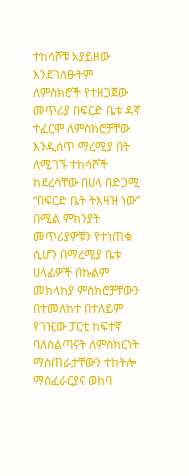ተከሳሾቹ አያይዘው እንደገለፁትም ለምስክሮች የተዘጋጀው መጥሪያ በፍርድ ቤቱ ዳኛ ተፈርሞ ለምስክሮቻቸው እንዲሰጥ ማረሚያ በት ለሚገኙ ተከሳሾች ከደረሳቸው በሀላ በድጋሚ “በፍርድ ቤት ትእዛዝ ነው” በሚል ምክንያት መጥሪያዎቹን የተነጠቁ ሲሆን በማረሚያ ቤቱ ሀላፊዎች በኩልም መከላከያ ምስክሮቻቸውን በተመለከተ በተለይም የገዢው ፓርቲ ከፍተኛ ባለስልጣናት ለምስክርነት ማስጠራታቸውን ተከትሎ ማስፈራርያና ወከባ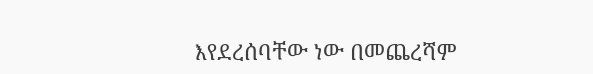እየደረሰባቸው ነው በመጨረሻም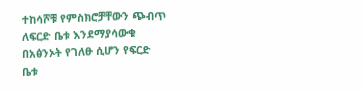ተከሳሾቹ የምስክሮቻቸውን ጭብጥ ለፍርድ ቤቱ እንደማያሳውቁ በአፅንኦት የገለፁ ሲሆን የፍርድ ቤቱ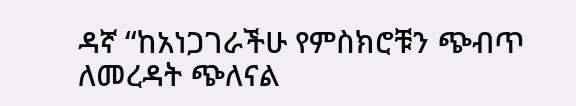ዳኛ “ከአነጋገራችሁ የምስክሮቹን ጭብጥ ለመረዳት ጭለናል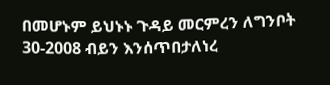በመሆኑም ይህኑኑ ጉዳይ መርምረን ለግንቦት 30-2008 ብይን እንሰጥበታለነረ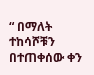“ በማለት ተከሳሾቹን በተጠቀሰው ቀን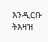እንዲርቡ ትእዛዝ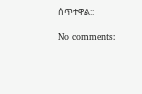ሰጥተዋል::

No comments: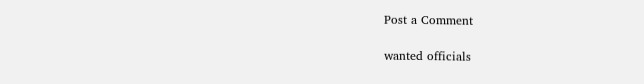Post a Comment

wanted officials